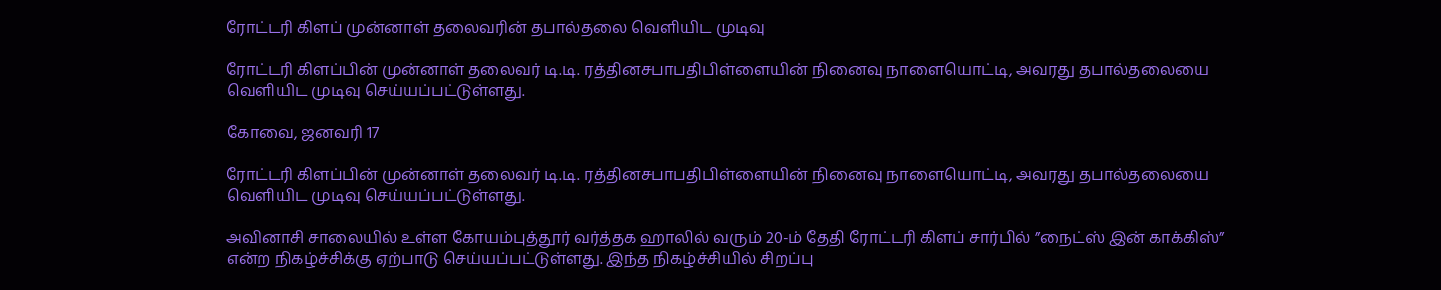ரோட்டரி கிளப் முன்னாள் தலைவரின் தபால்தலை வெளியிட முடிவு

ரோட்டரி கிளப்பின் முன்னாள் தலைவர் டி.டி. ரத்தினசபாபதிபிள்ளையின் நினைவு நாளையொட்டி, அவரது தபால்தலையை வெளியிட முடிவு செய்யப்பட்டுள்ளது.

கோவை, ஜனவரி 17

ரோட்டரி கிளப்பின் முன்னாள் தலைவர் டி.டி. ரத்தினசபாபதிபிள்ளையின் நினைவு நாளையொட்டி, அவரது தபால்தலையை வெளியிட முடிவு செய்யப்பட்டுள்ளது.

அவினாசி சாலையில் உள்ள கோயம்புத்தூர் வர்த்தக ஹாலில் வரும் 20-ம் தேதி ரோட்டரி கிளப் சார்பில் ”நைட்ஸ் இன் காக்கிஸ்”  என்ற நிகழ்ச்சிக்கு ஏற்பாடு செய்யப்பட்டுள்ளது. இந்த நிகழ்ச்சியில் சிறப்பு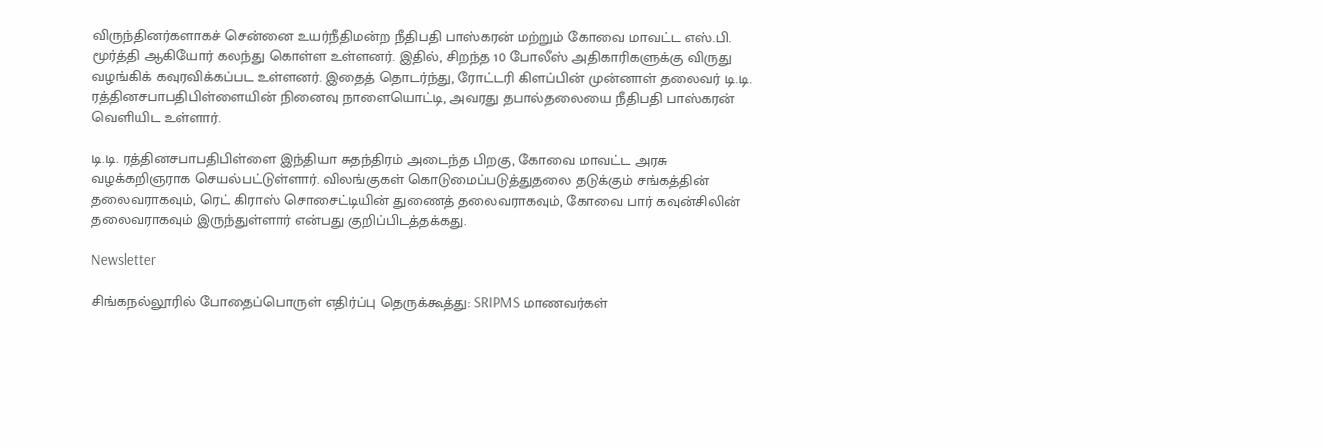விருந்தினர்களாகச் சென்னை உயர்நீதிமன்ற நீதிபதி பாஸ்கரன் மற்றும் கோவை மாவட்ட எஸ்.பி. மூர்த்தி ஆகியோர் கலந்து கொள்ள உள்ளனர். இதில், சிறந்த 10 போலீஸ் அதிகாரிகளுக்கு விருது வழங்கிக் கவுரவிக்கப்பட உள்ளனர். இதைத் தொடர்ந்து, ரோட்டரி கிளப்பின் முன்னாள் தலைவர் டி.டி. ரத்தினசபாபதிபிள்ளையின் நினைவு நாளையொட்டி, அவரது தபால்தலையை நீதிபதி பாஸ்கரன் வெளியிட உள்ளார்.

டி.டி. ரத்தினசபாபதிபிள்ளை இந்தியா சுதந்திரம் அடைந்த பிறகு, கோவை மாவட்ட அரசு வழக்கறிஞராக செயல்பட்டுள்ளார். விலங்குகள் கொடுமைப்படுத்துதலை தடுக்கும் சங்கத்தின் தலைவராகவும், ரெட் கிராஸ் சொசைட்டியின் துணைத் தலைவராகவும், கோவை பார் கவுன்சிலின் தலைவராகவும் இருந்துள்ளார் என்பது குறிப்பிடத்தக்கது.

Newsletter

சிங்கநல்லூரில் போதைப்பொருள் எதிர்ப்பு தெருக்கூத்து: SRIPMS மாணவர்கள்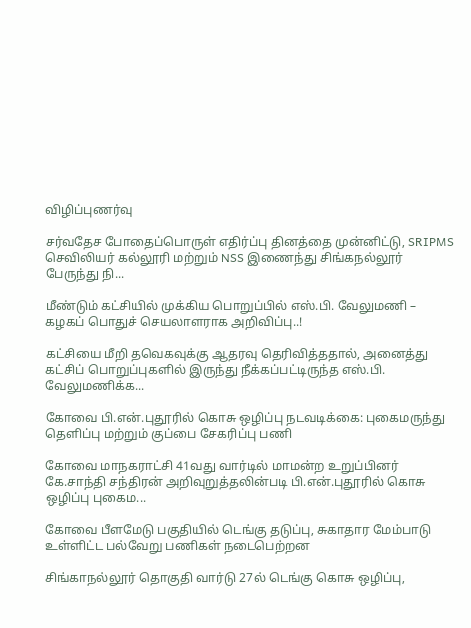விழிப்புணர்வு

சர்வதேச போதைப்பொருள் எதிர்ப்பு தினத்தை முன்னிட்டு, SRIPMS செவிலியர் கல்லூரி மற்றும் NSS இணைந்து சிங்கநல்லூர் பேருந்து நி...

மீண்டும் கட்சியில் முக்கிய பொறுப்பில் எஸ்.பி. வேலுமணி – கழகப் பொதுச் செயலாளராக அறிவிப்பு..!

கட்சியை மீறி தவெகவுக்கு ஆதரவு தெரிவித்ததால், அனைத்து கட்சிப் பொறுப்புகளில் இருந்து நீக்கப்பட்டிருந்த எஸ்.பி. வேலுமணிக்க...

கோவை பி.என்.புதூரில் கொசு ஒழிப்பு நடவடிக்கை: புகைமருந்து தெளிப்பு மற்றும் குப்பை சேகரிப்பு பணி

கோவை மாநகராட்சி 41வது வார்டில் மாமன்ற உறுப்பினர் கே.சாந்தி சந்திரன் அறிவுறுத்தலின்படி பி.என்.புதூரில் கொசு ஒழிப்பு புகைம...

கோவை பீளமேடு பகுதியில் டெங்கு தடுப்பு, சுகாதார மேம்பாடு உள்ளிட்ட பல்வேறு பணிகள் நடைபெற்றன

சிங்காநல்லூர் தொகுதி வார்டு 27ல் டெங்கு கொசு ஒழிப்பு,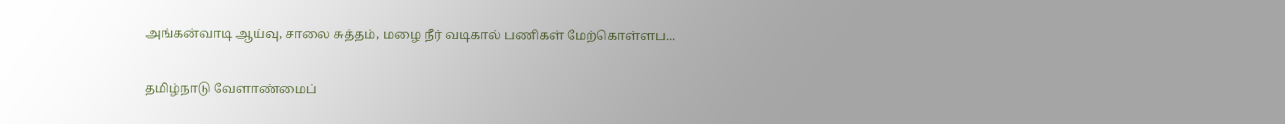அங்கன்வாடி ஆய்வு, சாலை சுத்தம், மழை நீர் வடிகால் பணிகள் மேற்கொள்ளப...

தமிழ்நாடு வேளாண்மைப்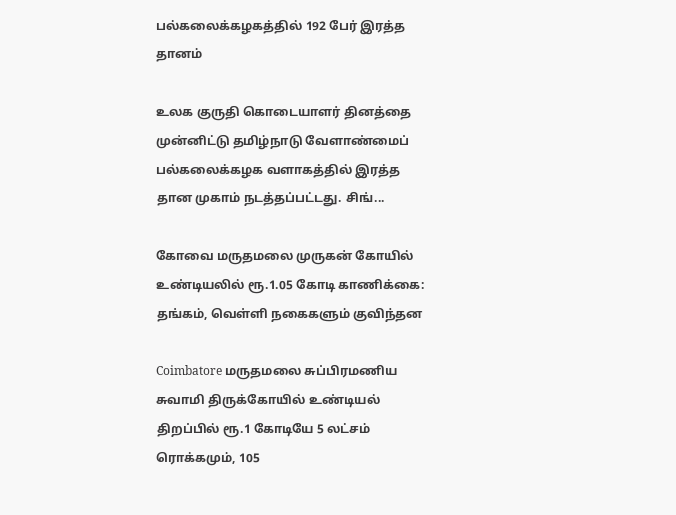பல்கலைக்கழகத்தில் 192 பேர் இரத்த தானம்

உலக குருதி கொடையாளர் தினத்தை முன்னிட்டு தமிழ்நாடு வேளாண்மைப் பல்கலைக்கழக வளாகத்தில் இரத்த தான முகாம் நடத்தப்பட்டது. சிங்...

கோவை மருதமலை முருகன் கோயில் உண்டியலில் ரூ.1.05 கோடி காணிக்கை: தங்கம், வெள்ளி நகைகளும் குவிந்தன

Coimbatore மருதமலை சுப்பிரமணிய சுவாமி திருக்கோயில் உண்டியல் திறப்பில் ரூ.1 கோடியே 5 லட்சம் ரொக்கமும், 105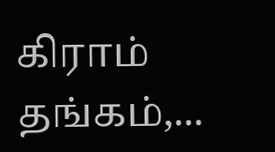கிராம் தங்கம்,...